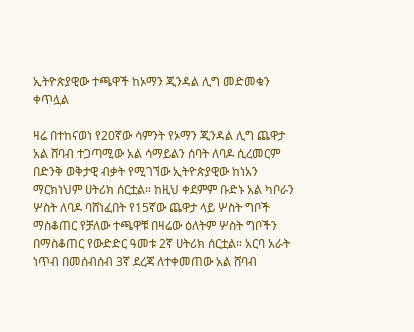ኢትዮጵያዊው ተጫዋች ከኦማን ጂንዳል ሊግ መድመቁን ቀጥሏል

ዛሬ በተከናወነ የ20ኛው ሳምንት የኦማን ጂንዳል ሊግ ጨዋታ አል ሸባብ ተጋጣሚው አል ሳማይልን ሰባት ለባዶ ሲረመርም በድንቅ ወቅታዊ ብቃት የሚገኘው ኢትዮጵያዊው ከነአን ማርክነህም ሀትሪክ ሰርቷል። ከዚህ ቀደምም ቡድኑ አል ካቦራን ሦስት ለባዶ ባሸነፈበት የ15ኛው ጨዋታ ላይ ሦስት ግቦች ማስቆጠር የቻለው ተጫዋቹ በዛሬው ዕለትም ሦስት ግቦችን በማስቆጠር የውድድር ዓመቱ 2ኛ ሀትሪክ ሰርቷል። አርባ አራት ነጥብ በመሰብሰብ 3ኛ ደረጃ ለተቀመጠው አል ሸባብ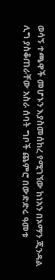ወሳኝ ተጫዋች መሆኑን እያስመሰከረ የሚገኘው ከነአን በኦማን ጂንዳል ሊግ ያስቆጠራቸው አስራ ሰባት ግቦች ጨምሮ በውድድሩ ዓመቱ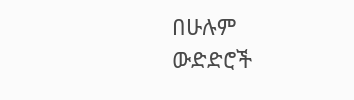በሁሉም ውድድሮች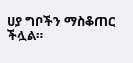ሀያ ግቦችን ማስቆጠር ችሏል።